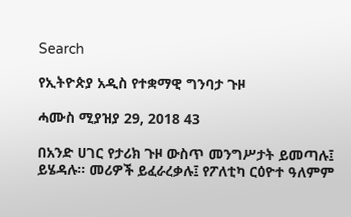Search

የኢትዮጵያ አዲስ የተቋማዊ ግንባታ ጉዞ

ሓሙስ ሚያዝያ 29, 2018 43

በአንድ ሀገር የታሪክ ጉዞ ውስጥ መንግሥታት ይመጣሉ፤ ይሄዳሉ፡፡ መሪዎች ይፈራረቃሉ፤ የፖለቲካ ርዕዮተ ዓለምም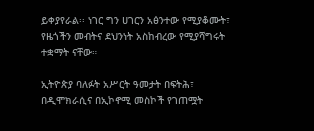ይቀያየራል፡፡ ነገር ግን ሀገርን አፅንተው የሚያቆሙት፣ የዜጎችን መብትና ደህንነት አስከብረው የሚያሻግሩት ተቋማት ናቸው።

ኢትዮጵያ ባለፉት አሥርት ዓመታት በፍትሕ፣ በዲሞክራሲና በኢኮኖሚ መስኮች የገጠሟት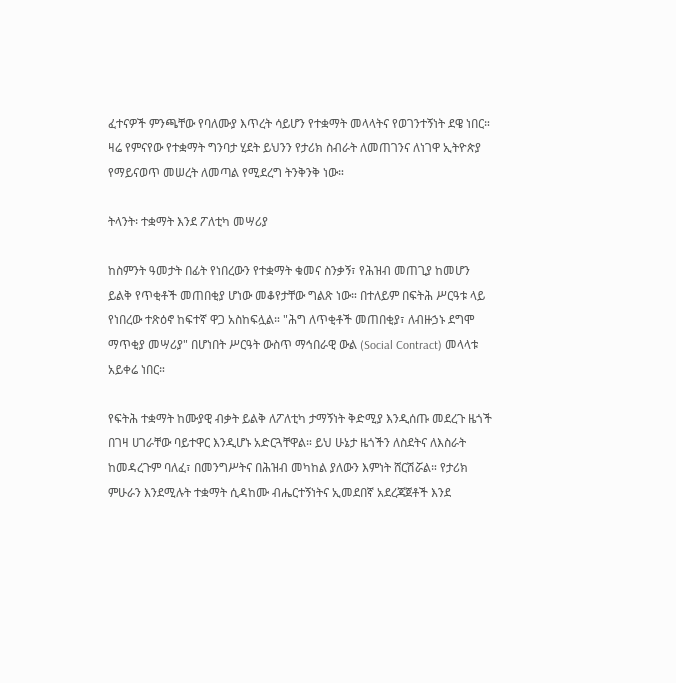ፈተናዎች ምንጫቸው የባለሙያ እጥረት ሳይሆን የተቋማት መላላትና የወገንተኝነት ደዌ ነበር። ዛሬ የምናየው የተቋማት ግንባታ ሂደት ይህንን የታሪክ ስብራት ለመጠገንና ለነገዋ ኢትዮጵያ የማይናወጥ መሠረት ለመጣል የሚደረግ ትንቅንቅ ነው።

ትላንት፡ ተቋማት እንደ ፖለቲካ መሣሪያ

ከስምንት ዓመታት በፊት የነበረውን የተቋማት ቁመና ስንቃኝ፣ የሕዝብ መጠጊያ ከመሆን ይልቅ የጥቂቶች መጠበቂያ ሆነው መቆየታቸው ግልጽ ነው። በተለይም በፍትሕ ሥርዓቱ ላይ የነበረው ተጽዕኖ ከፍተኛ ዋጋ አስከፍሏል። "ሕግ ለጥቂቶች መጠበቂያ፣ ለብዙኃኑ ደግሞ ማጥቂያ መሣሪያ" በሆነበት ሥርዓት ውስጥ ማኅበራዊ ውል (Social Contract) መላላቱ አይቀሬ ነበር።

የፍትሕ ተቋማት ከሙያዊ ብቃት ይልቅ ለፖለቲካ ታማኝነት ቅድሚያ እንዲሰጡ መደረጉ ዜጎች በገዛ ሀገራቸው ባይተዋር እንዲሆኑ አድርጓቸዋል። ይህ ሁኔታ ዜጎችን ለስደትና ለእስራት ከመዳረጉም ባለፈ፣ በመንግሥትና በሕዝብ መካከል ያለውን እምነት ሸርሽሯል። የታሪክ ምሁራን እንደሚሉት ተቋማት ሲዳከሙ ብሔርተኝነትና ኢመደበኛ አደረጃጀቶች እንደ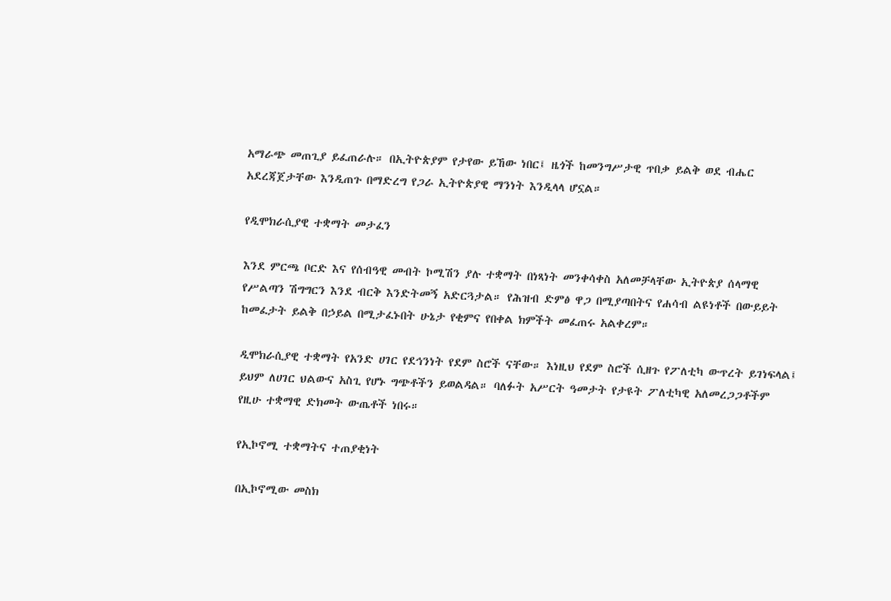አማራጭ መጠጊያ ይፈጠራሉ። በኢትዮጵያም የታየው ይኸው ነበር፤ ዜጎች ከመንግሥታዊ ጥበቃ ይልቅ ወደ ብሔር አደረጃጀታቸው እንዲጠጉ በማድረግ የጋራ ኢትዮጵያዊ ማንነት እንዲላላ ሆኗል።

የዲሞክራሲያዊ ተቋማት መታፈን

እንደ ምርጫ ቦርድ እና የሰብዓዊ መብት ኮሚሽን ያሉ ተቋማት በነጻነት መንቀሳቀስ አለመቻላቸው ኢትዮጵያ ሰላማዊ የሥልጣን ሽግግርን እንደ ብርቅ እንድትመኝ አድርጓታል። የሕዝብ ድምፅ ዋጋ በሚያጣበትና የሐሳብ ልዩነቶች በውይይት ከመፈታት ይልቅ በኃይል በሚታፈኑበት ሁኔታ የቂምና የበቀል ክምችት መፈጠሩ አልቀረም።

ዲሞክራሲያዊ ተቋማት የአንድ ሀገር የደኅንነት የደም ስሮች ናቸው። እነዚህ የደም ስሮች ሲዘጉ የፖለቲካ ውጥረት ይገነፍላል፤ ይህም ለሀገር ህልውና አስጊ የሆኑ ግጭቶችን ይወልዳል። ባለፉት አሥርት ዓመታት የታዩት ፖለቲካዊ አለመረጋጋቶችም የዚሁ ተቋማዊ ድክመት ውጤቶች ነበሩ።

የኢኮኖሚ ተቋማትና ተጠያቂነት

በኢኮኖሚው መስክ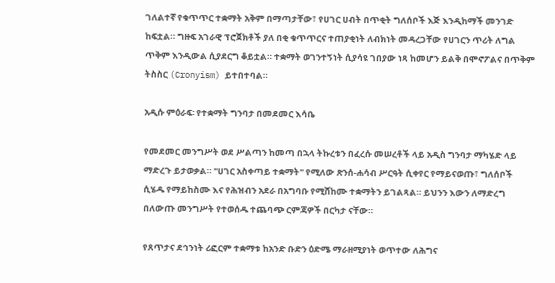ገለልተኛ የቁጥጥር ተቋማት አቅም በማጣታቸው፣ የሀገር ሀብት በጥቂት ግለሰቦች እጅ እንዲከማች መንገድ ከፍቷል። ግዙፍ አገራዊ ፕሮጀክቶች ያለ በቂ ቁጥጥርና ተጠያቂነት ለብክነት መዳረጋቸው የሀገርን ጥሪት ለግል ጥቅም እንዲውል ሲያደርግ ቆይቷል። ተቋማት ወገንተኝነት ሲያሳዩ ገበያው ነጻ ከመሆን ይልቅ በሞኖፖልና በጥቅም ትስስር (Cronyism) ይተበተባል።

አዲሱ ምዕራፍ፡ የተቋማት ግንባታ በመደመር እሳቤ

የመደመር መንግሥት ወደ ሥልጣን ከመጣ በኋላ ትኩረቱን በፈረሱ መሠረቶች ላይ አዲስ ግንባታ ማካሄድ ላይ ማድረጉ ይታወቃል። "ሀገር አስቀጣይ ተቋማት" የሚለው ጽንሰ-ሐሳብ ሥርዓት ሲቀየር የማይናወጡ፣ ግለሰቦች ሲሄዱ የማይከስሙ እና የሕዝብን አደራ በአግባቡ የሚሸከሙ ተቋማትን ይገልጻል። ይህንን እውን ለማድረግ በለውጡ መንግሥት የተወሰዱ ተጨባጭ ርምጃዎች በርካታ ናቸው።

የጸጥታና ደኅንነት ሪፎርም ተቋማቱ ከአንድ ቡድን ዕድሜ ማራዘሚያነት ወጥተው ለሕግና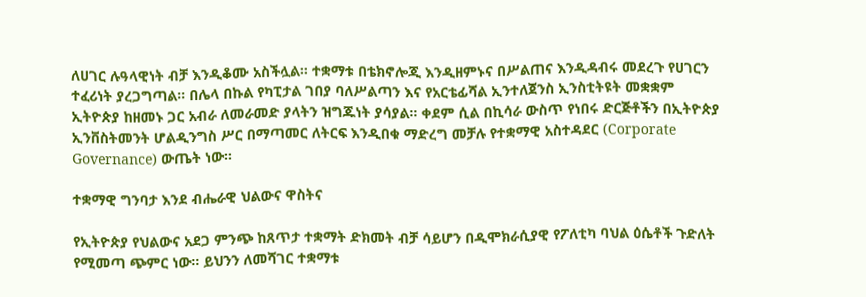ለሀገር ሉዓላዊነት ብቻ እንዲቆሙ አስችሏል። ተቋማቱ በቴክኖሎጂ እንዲዘምኑና በሥልጠና እንዲዳብሩ መደረጉ የሀገርን ተፈሪነት ያረጋግጣል። በሌላ በኩል የካፒታል ገበያ ባለሥልጣን እና የአርቴፊሻል ኢንተለጀንስ ኢንስቲትዩት መቋቋም ኢትዮጵያ ከዘመኑ ጋር አብራ ለመራመድ ያላትን ዝግጁነት ያሳያል። ቀደም ሲል በኪሳራ ውስጥ የነበሩ ድርጅቶችን በኢትዮጵያ ኢንቨስትመንት ሆልዲንግስ ሥር በማጣመር ለትርፍ እንዲበቁ ማድረግ መቻሉ የተቋማዊ አስተዳደር (Corporate Governance) ውጤት ነው።

ተቋማዊ ግንባታ እንደ ብሔራዊ ህልውና ዋስትና

የኢትዮጵያ የህልውና አደጋ ምንጭ ከጸጥታ ተቋማት ድክመት ብቻ ሳይሆን በዲሞክራሲያዊ የፖለቲካ ባህል ዕሴቶች ጉድለት የሚመጣ ጭምር ነው። ይህንን ለመሻገር ተቋማቱ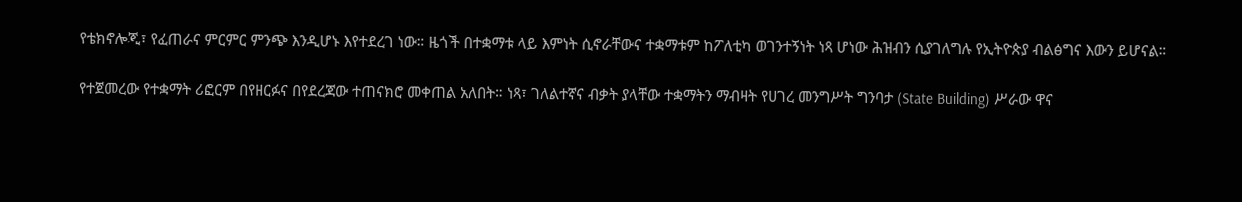የቴክኖሎጂ፣ የፈጠራና ምርምር ምንጭ እንዲሆኑ እየተደረገ ነው። ዜጎች በተቋማቱ ላይ እምነት ሲኖራቸውና ተቋማቱም ከፖለቲካ ወገንተኝነት ነጻ ሆነው ሕዝብን ሲያገለግሉ የኢትዮጵያ ብልፅግና እውን ይሆናል።

የተጀመረው የተቋማት ሪፎርም በየዘርፉና በየደረጃው ተጠናክሮ መቀጠል አለበት። ነጻ፣ ገለልተኛና ብቃት ያላቸው ተቋማትን ማብዛት የሀገረ መንግሥት ግንባታ (State Building) ሥራው ዋና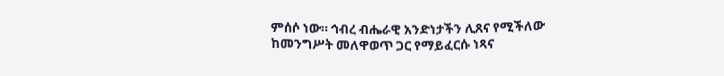ምሰሶ ነው። ኅብረ ብሔራዊ አንድነታችን ሊጸና የሚችለው ከመንግሥት መለዋወጥ ጋር የማይፈርሱ ነጻና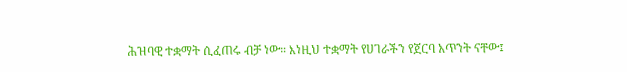ሕዝባዊ ተቋማት ሲፈጠሩ ብቻ ነው። እነዚህ ተቋማት የሀገራችን የጀርባ አጥንት ናቸው፤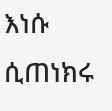እነሱ ሲጠነክሩ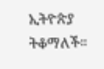ኢትዮጵያ ትቆማለች።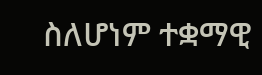ስለሆነም ተቋማዊ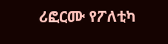ሪፎርሙ የፖለቲካ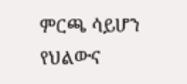ምርጫ ሳይሆን የህልውና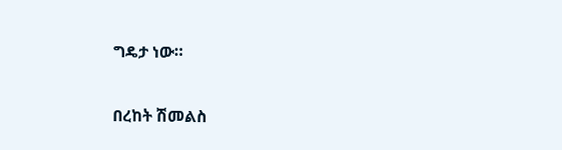ግዴታ ነው።

በረከት ሽመልስ